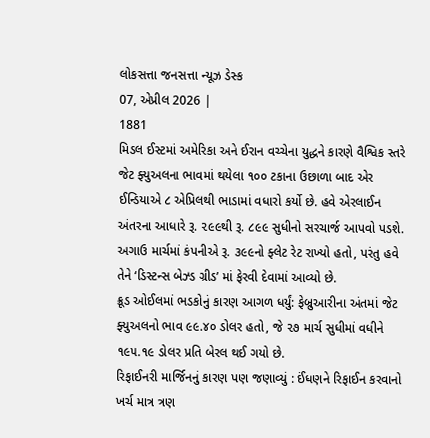લોકસત્તા જનસત્તા ન્યૂઝ ડેસ્ક
07, એપ્રીલ 2026 |
1881
મિડલ ઈસ્ટમાં અમેરિકા અને ઈરાન વચ્ચેના યુદ્ધને કારણે વૈશ્વિક સ્તરે જેટ ફ્યુઅલના ભાવમાં થયેલા ૧૦૦ ટકાના ઉછાળા બાદ એર ઈન્ડિયાએ ૮ એપ્રિલથી ભાડામાં વધારો કર્યો છે. હવે એરલાઈન અંતરના આધારે રૂ. ૨૯૯થી રૂ. ૮૯૯ સુધીનો સરચાર્જ આપવો પડશે. અગાઉ માર્ચમાં કંપનીએ રૂ. ૩૯૯નો ફ્લેટ રેટ રાખ્યો હતો, પરંતુ હવે તેને ‘ડિસ્ટન્સ બેઝ્ડ ગ્રીડ’ માં ફેરવી દેવામાં આવ્યો છે.
ક્રૂડ ઓઈલમાં ભડકોનું કારણ આગળ ધર્યું: ફેબ્રુઆરીના અંતમાં જેટ ફ્યુઅલનો ભાવ ૯૯.૪૦ ડોલર હતો, જે ૨૭ માર્ચ સુધીમાં વધીને ૧૯૫.૧૯ ડોલર પ્રતિ બેરલ થઈ ગયો છે.
રિફાઈનરી માર્જિનનું કારણ પણ જણાવ્યું : ઈંધણને રિફાઈન કરવાનો ખર્ચ માત્ર ત્રણ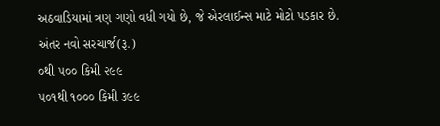અઠવાડિયામાં ત્રણ ગણો વધી ગયો છે, જે એરલાઈન્સ માટે મોટો પડકાર છે.
અંતર નવો સરચાર્જ(રૂ.)
૦થી ૫૦૦ કિમી ૨૯૯
૫૦૧થી ૧૦૦૦ કિમી ૩૯૯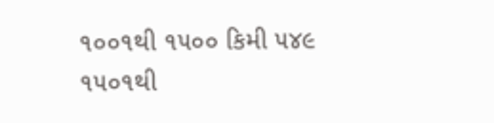૧૦૦૧થી ૧૫૦૦ કિમી ૫૪૯
૧૫૦૧થી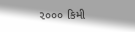૨૦૦૦ કિમી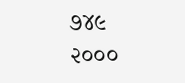૭૪૯
૨૦૦૦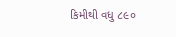કિમીથી વધુ ૮૯૦